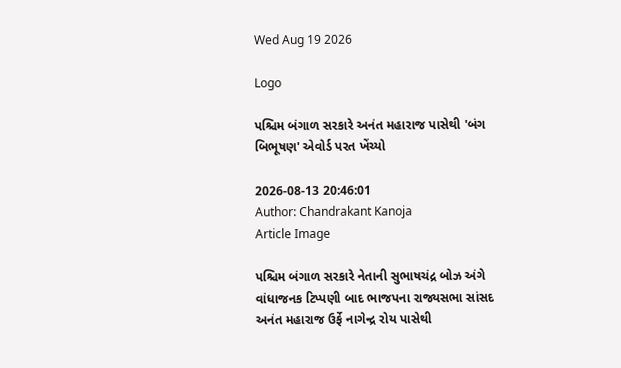Wed Aug 19 2026

Logo

પશ્ચિમ બંગાળ સરકારે અનંત મહારાજ પાસેથી 'બંગ બિભૂષણ' એવોર્ડ પરત ખેંચ્યો

2026-08-13 20:46:01
Author: Chandrakant Kanoja
Article Image

પશ્ચિમ બંગાળ સરકારે નેતાની સુભાષચંદ્ર બોઝ અંગે વાંધાજનક ટિપ્પણી બાદ ભાજપના રાજ્યસભા સાંસદ અનંત મહારાજ ઉર્ફે નાગેન્દ્ર રોય પાસેથી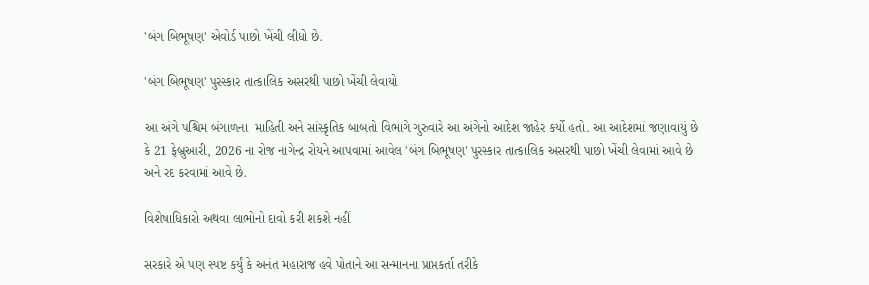'બંગ બિભૂષણ' એવોર્ડ પાછો ખેંચી લીધો છે.

'બંગ બિભૂષણ' પુરસ્કાર તાત્કાલિક અસરથી પાછો ખેંચી લેવાયો

આ અંગે પશ્ચિમ બંગાળના  માહિતી અને સાંસ્કૃતિક બાબતો વિભાગે ગુરુવારે આ અંગેનો આદેશ જાહેર કર્યો હતો. આ આદેશમાં જણાવાયું છે કે 21 ફેબ્રુઆરી, 2026 ના રોજ નાગેન્દ્ર રોયને આપવામાં આવેલ 'બંગ બિભૂષણ' પુરસ્કાર તાત્કાલિક અસરથી પાછો ખેંચી લેવામાં આવે છે અને રદ કરવામાં આવે છે.

વિશેષાધિકારો અથવા લાભોનો દાવો કરી શકશે નહીં

સરકારે એ પણ સ્પષ્ટ કર્યું કે અનંત મહારાજ હવે પોતાને આ સન્માનના પ્રાપ્તકર્તા તરીકે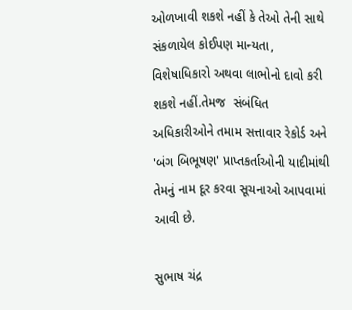ઓળખાવી શકશે નહીં કે તેઓ તેની સાથે સંકળાયેલ કોઈપણ માન્યતા, વિશેષાધિકારો અથવા લાભોનો દાવો કરી શકશે નહીં.તેમજ  સંબંધિત અધિકારીઓને તમામ સત્તાવાર રેકોર્ડ અને 'બંગ બિભૂષણ' પ્રાપ્તકર્તાઓની યાદીમાંથી તેમનું નામ દૂર કરવા સૂચનાઓ આપવામાં આવી છે.

સુભાષ ચંદ્ર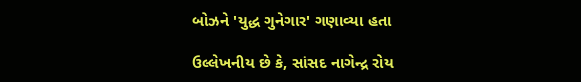બોઝને 'યુદ્ધ ગુનેગાર' ગણાવ્યા હતા

ઉલ્લેખનીય છે કે, સાંસદ નાગેન્દ્ર રોય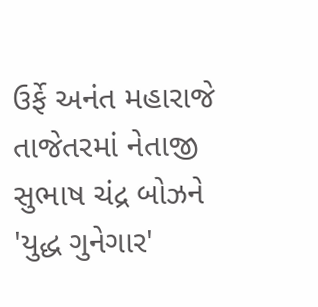ઉર્ફે અનંત મહારાજે તાજેતરમાં નેતાજી સુભાષ ચંદ્ર બોઝને 'યુદ્ધ ગુનેગાર'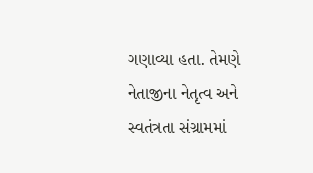ગણાવ્યા હતા. તેમણે નેતાજીના નેતૃત્વ અને સ્વતંત્રતા સંગ્રામમાં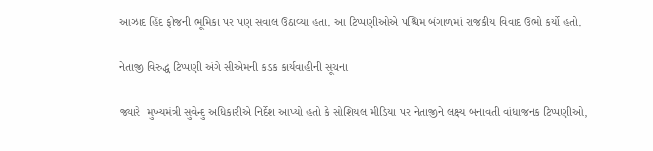આઝાદ હિંદ ફોજની ભૂમિકા પર પણ સવાલ ઉઠાવ્યા હતા. આ ટિપ્પણીઓએ પશ્ચિમ બંગાળમાં રાજકીય વિવાદ ઉભો કર્યો હતો.

નેતાજી વિરુદ્ધ ટિપ્પણી અંગે સીએમની કડક કાર્યવાહીની સૂચના

જ્યારે  મુખ્યમંત્રી સુવેન્દુ અધિકારીએ નિર્દેશ આપ્યો હતો કે સોશિયલ મીડિયા પર નેતાજીને લક્ષ્ય બનાવતી વાંધાજનક ટિપ્પણીઓ,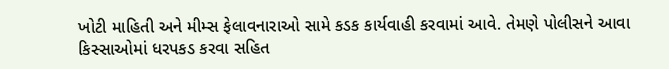ખોટી માહિતી અને મીમ્સ ફેલાવનારાઓ સામે કડક કાર્યવાહી કરવામાં આવે. તેમણે પોલીસને આવા કિસ્સાઓમાં ધરપકડ કરવા સહિત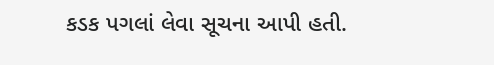કડક પગલાં લેવા સૂચના આપી હતી.